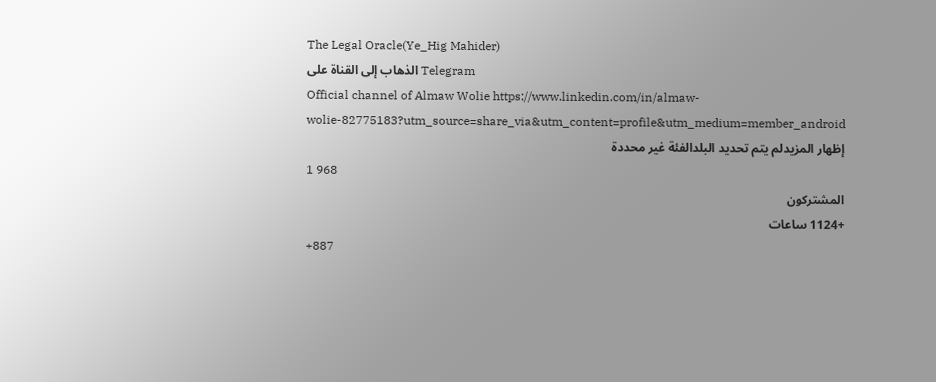The Legal Oracle(Ye_Hig Mahider)
الذهاب إلى القناة على Telegram
Official channel of Almaw Wolie https://www.linkedin.com/in/almaw-wolie-82775183?utm_source=share_via&utm_content=profile&utm_medium=member_android
إظهار المزيدلم يتم تحديد البلدالفئة غير محددة
1 968
المشتركون
+1124 ساعات
+887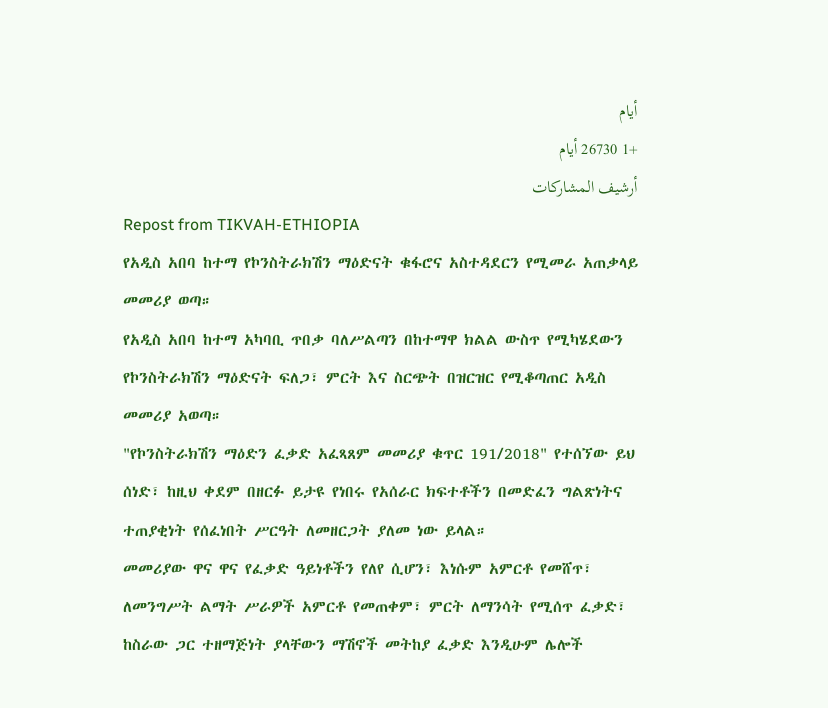أيام
+1 26730 أيام
أرشيف المشاركات
Repost from TIKVAH-ETHIOPIA
የአዲስ አበባ ከተማ የኮንስትራክሽን ማዕድናት ቁፋሮና አስተዳደርን የሚመራ አጠቃላይ መመሪያ ወጣ።
የአዲስ አበባ ከተማ አካባቢ ጥበቃ ባለሥልጣን በከተማዋ ክልል ውስጥ የሚካሄደውን የኮንስትራክሽን ማዕድናት ፍለጋ፣ ምርት እና ስርጭት በዝርዝር የሚቆጣጠር አዲስ መመሪያ አወጣ።
"የኮንስትራክሽን ማዕድን ፈቃድ አፈጻጸም መመሪያ ቁጥር 191/2018" የተሰኘው ይህ ሰነድ፣ ከዚህ ቀደም በዘርፉ ይታዩ የነበሩ የአሰራር ክፍተቶችን በመድፈን ግልጽነትና ተጠያቂነት የሰፈነበት ሥርዓት ለመዘርጋት ያለመ ነው ይላል።
መመሪያው ዋና ዋና የፈቃድ ዓይነቶችን የለየ ሲሆን፣ እነሱም አምርቶ የመሸጥ፣ ለመንግሥት ልማት ሥራዎች አምርቶ የመጠቀም፣ ምርት ለማንሳት የሚሰጥ ፈቃድ፣ ከስራው ጋር ተዘማጅነት ያላቸውን ማሽኖች መትከያ ፈቃድ እንዲሁም ሌሎች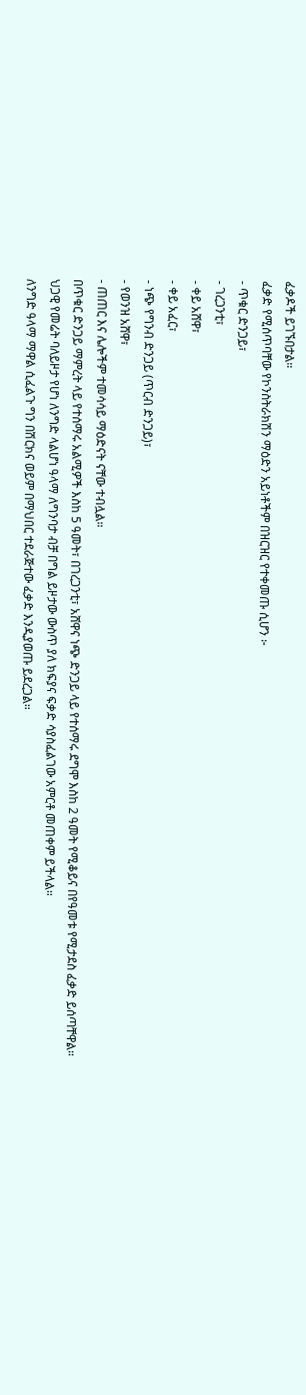ፈቃዶች ይገኙበታል።
ፈቃድ የሚሰጥባቸው የኮንስትራክሽን ማዕድን አይነቶችም በዝርዝር የተቀመጡ ሲሆን ፦
- ጥቁር ድንጋይ፣
- ገረጋንቲ፣
- ቀይ አሸዋ፣
- ቀይ አፈር፣
- ነጭ የግንብ ድንጋይ (ጥርብ ድንጋይ)፣
- የወንዝ አሸዋ፣
- ጠጠር እና ሌሎችም ተመሳሳይ ማዕድናት ናቸው ተብሏል።
በጥቁር ድንጋይ ማምረት ላይ የተሰማሩ አልሚዎች እስከ 5 ዓመት፣ በገረጋንቲ፣ አሸዋና ነጭ ድንጋይ ላይ የተሰማሩ ደግሞ እስከ 2 ዓመት የሚቆይና በየዓመቱ የሚታደስ ፈቃድ ይሰጣቸዋል።
ህጋዊ የመሬት ባለይዞታ የሆነ ለንግድ ላልሆነ ዓላማ ለግንባታ ብቻ በግል ይዞታው ውስጥ ያለ ክፍያና ፍቃድ ሳያስፈልገው አምርቶ መጠቀም ይችላል።
ለንግድ ዓላማ ማዋል ሲፈልጉ ግን በሽርክና ወይም በማህበር ተደራጅተው ፈቃድ እንዲያወጡ ይደረጋል።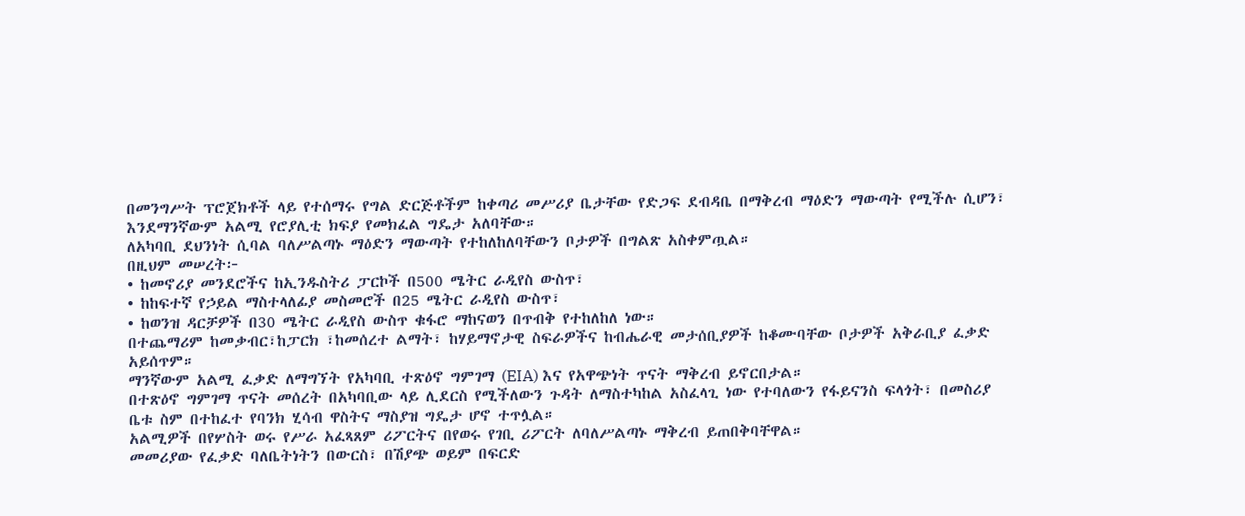በመንግሥት ፕሮጀክቶች ላይ የተሰማሩ የግል ድርጅቶችም ከቀጣሪ መሥሪያ ቤታቸው የድጋፍ ደብዳቤ በማቅረብ ማዕድን ማውጣት የሚችሉ ሲሆን፣ እንደማንኛውም አልሚ የሮያሊቲ ክፍያ የመክፈል ግዴታ አለባቸው።
ለአካባቢ ደህንነት ሲባል ባለሥልጣኑ ማዕድን ማውጣት የተከለከለባቸውን ቦታዎች በግልጽ አስቀምጧል።
በዚህም መሠረት፦
• ከመኖሪያ መንደሮችና ከኢንዱስትሪ ፓርኮች በ500 ሜትር ራዲየስ ውስጥ፣
• ከከፍተኛ የኃይል ማስተላለፊያ መስመሮች በ25 ሜትር ራዲየስ ውስጥ፣
• ከወንዝ ዳርቻዎች በ30 ሜትር ራዲየስ ውስጥ ቁፋሮ ማከናወን በጥብቅ የተከለከለ ነው።
በተጨማሪም ከመቃብር፣ከፓርክ ፣ከመሰረተ ልማት፣ ከሃይማኖታዊ ስፍራዎችና ከብሔራዊ መታሰቢያዎች ከቆሙባቸው ቦታዎች አቅራቢያ ፈቃድ አይሰጥም።
ማንኛውም አልሚ ፈቃድ ለማግኘት የአካባቢ ተጽዕኖ ግምገማ (EIA) እና የአዋጭነት ጥናት ማቅረብ ይኖርበታል።
በተጽዕኖ ግምገማ ጥናት መሰረት በአካባቢው ላይ ሊደርስ የሚችለውን ጉዳት ለማስተካከል አስፈላጊ ነው የተባለውን የፋይናንስ ፍላጎት፣ በመስሪያ ቤቱ ስም በተከፈተ የባንክ ሂሳብ ዋስትና ማስያዝ ግዴታ ሆኖ ተጥሏል።
አልሚዎች በየሦስት ወሩ የሥራ አፈጻጸም ሪፖርትና በየወሩ የገቢ ሪፖርት ለባለሥልጣኑ ማቅረብ ይጠበቅባቸዋል።
መመሪያው የፈቃድ ባለቤትነትን በውርስ፣ በሽያጭ ወይም በፍርድ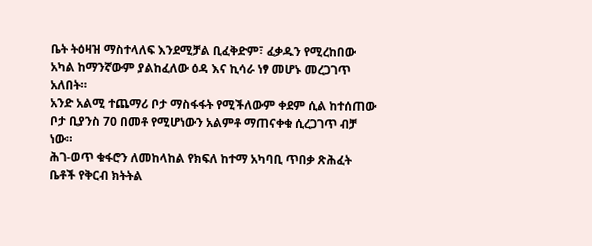ቤት ትዕዛዝ ማስተላለፍ እንደሚቻል ቢፈቅድም፣ ፈቃዱን የሚረከበው አካል ከማንኛውም ያልከፈለው ዕዳ እና ኪሳራ ነፃ መሆኑ መረጋገጥ አለበት።
አንድ አልሚ ተጨማሪ ቦታ ማስፋፋት የሚችለውም ቀደም ሲል ከተሰጠው ቦታ ቢያንስ 70 በመቶ የሚሆነውን አልምቶ ማጠናቀቁ ሲረጋገጥ ብቻ ነው።
ሕገ-ወጥ ቁፋሮን ለመከላከል የክፍለ ከተማ አካባቢ ጥበቃ ጽሕፈት ቤቶች የቅርብ ክትትል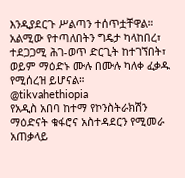እንዲያደርጉ ሥልጣን ተሰጥቷቸዋል።
አልሚው የተጣለበትን ግዴታ ካላከበረ፣ ተደጋጋሚ ሕገ-ወጥ ድርጊት ከተገኘበት፣ ወይም ማዕድኑ ሙሉ በሙሉ ካለቀ ፈቃዱ የሚሰረዝ ይሆናል።
@tikvahethiopia
የአዲስ አበባ ከተማ የኮንስትራክሽን ማዕድናት ቁፋሮና አስተዳደርን የሚመራ አጠቃላይ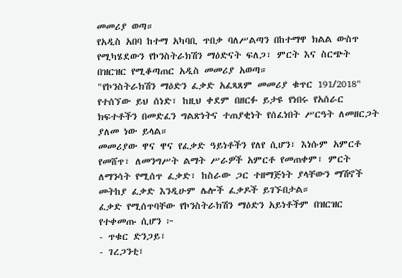መመሪያ ወጣ።
የአዲስ አበባ ከተማ አካባቢ ጥበቃ ባለሥልጣን በከተማዋ ክልል ውስጥ የሚካሄደውን የኮንስትራክሽን ማዕድናት ፍለጋ፣ ምርት እና ስርጭት በዝርዝር የሚቆጣጠር አዲስ መመሪያ አወጣ።
"የኮንስትራክሽን ማዕድን ፈቃድ አፈጻጸም መመሪያ ቁጥር 191/2018" የተሰኘው ይህ ሰነድ፣ ከዚህ ቀደም በዘርፉ ይታዩ የነበሩ የአሰራር ክፍተቶችን በመድፈን ግልጽነትና ተጠያቂነት የሰፈነበት ሥርዓት ለመዘርጋት ያለመ ነው ይላል።
መመሪያው ዋና ዋና የፈቃድ ዓይነቶችን የለየ ሲሆን፣ እነሱም አምርቶ የመሸጥ፣ ለመንግሥት ልማት ሥራዎች አምርቶ የመጠቀም፣ ምርት ለማንሳት የሚሰጥ ፈቃድ፣ ከስራው ጋር ተዘማጅነት ያላቸውን ማሽኖች መትከያ ፈቃድ እንዲሁም ሌሎች ፈቃዶች ይገኙበታል።
ፈቃድ የሚሰጥባቸው የኮንስትራክሽን ማዕድን አይነቶችም በዝርዝር የተቀመጡ ሲሆን ፦
- ጥቁር ድንጋይ፣
- ገረጋንቲ፣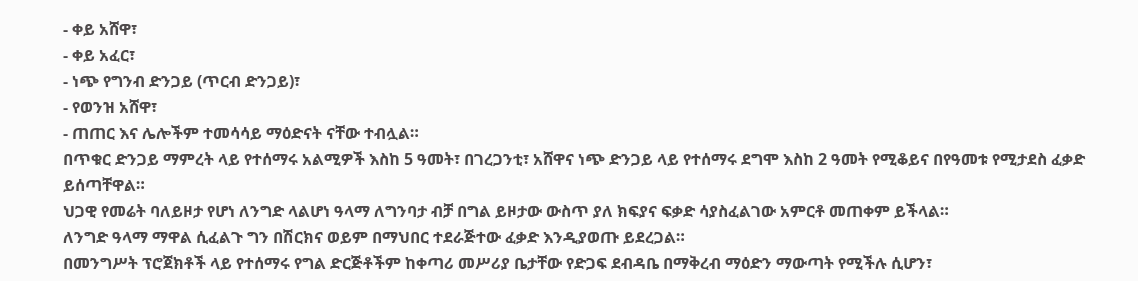- ቀይ አሸዋ፣
- ቀይ አፈር፣
- ነጭ የግንብ ድንጋይ (ጥርብ ድንጋይ)፣
- የወንዝ አሸዋ፣
- ጠጠር እና ሌሎችም ተመሳሳይ ማዕድናት ናቸው ተብሏል።
በጥቁር ድንጋይ ማምረት ላይ የተሰማሩ አልሚዎች እስከ 5 ዓመት፣ በገረጋንቲ፣ አሸዋና ነጭ ድንጋይ ላይ የተሰማሩ ደግሞ እስከ 2 ዓመት የሚቆይና በየዓመቱ የሚታደስ ፈቃድ ይሰጣቸዋል።
ህጋዊ የመሬት ባለይዞታ የሆነ ለንግድ ላልሆነ ዓላማ ለግንባታ ብቻ በግል ይዞታው ውስጥ ያለ ክፍያና ፍቃድ ሳያስፈልገው አምርቶ መጠቀም ይችላል።
ለንግድ ዓላማ ማዋል ሲፈልጉ ግን በሽርክና ወይም በማህበር ተደራጅተው ፈቃድ እንዲያወጡ ይደረጋል።
በመንግሥት ፕሮጀክቶች ላይ የተሰማሩ የግል ድርጅቶችም ከቀጣሪ መሥሪያ ቤታቸው የድጋፍ ደብዳቤ በማቅረብ ማዕድን ማውጣት የሚችሉ ሲሆን፣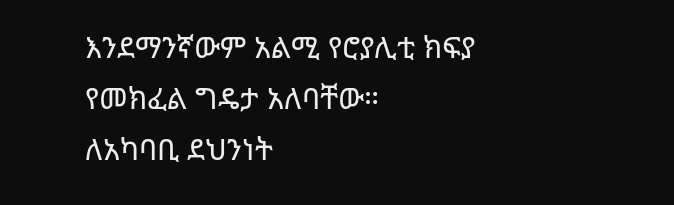እንደማንኛውም አልሚ የሮያሊቲ ክፍያ የመክፈል ግዴታ አለባቸው።
ለአካባቢ ደህንነት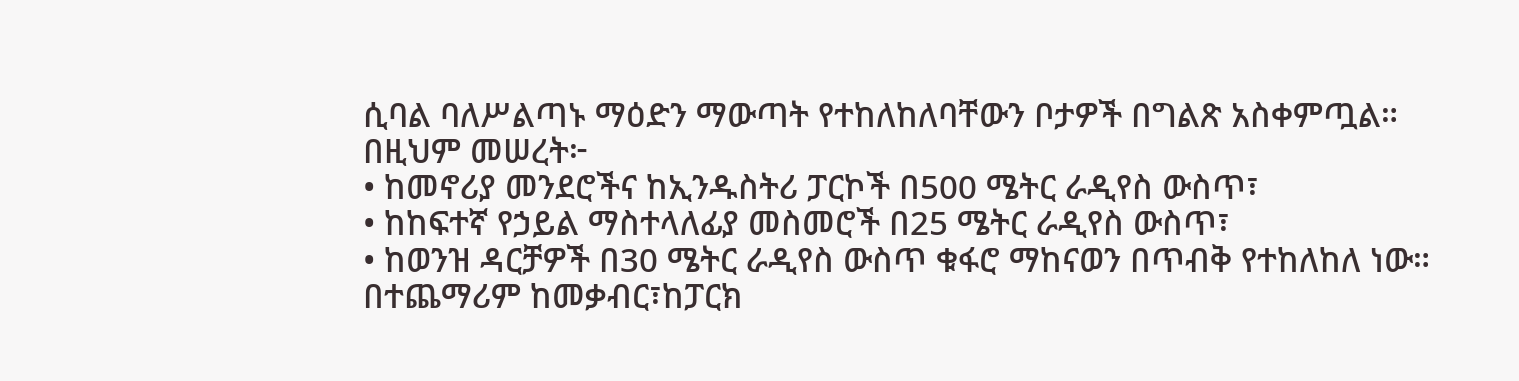ሲባል ባለሥልጣኑ ማዕድን ማውጣት የተከለከለባቸውን ቦታዎች በግልጽ አስቀምጧል።
በዚህም መሠረት፦
• ከመኖሪያ መንደሮችና ከኢንዱስትሪ ፓርኮች በ500 ሜትር ራዲየስ ውስጥ፣
• ከከፍተኛ የኃይል ማስተላለፊያ መስመሮች በ25 ሜትር ራዲየስ ውስጥ፣
• ከወንዝ ዳርቻዎች በ30 ሜትር ራዲየስ ውስጥ ቁፋሮ ማከናወን በጥብቅ የተከለከለ ነው።
በተጨማሪም ከመቃብር፣ከፓርክ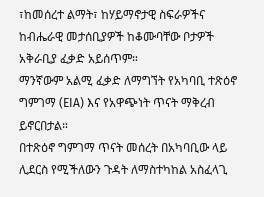፣ከመሰረተ ልማት፣ ከሃይማኖታዊ ስፍራዎችና ከብሔራዊ መታሰቢያዎች ከቆሙባቸው ቦታዎች አቅራቢያ ፈቃድ አይሰጥም።
ማንኛውም አልሚ ፈቃድ ለማግኘት የአካባቢ ተጽዕኖ ግምገማ (EIA) እና የአዋጭነት ጥናት ማቅረብ ይኖርበታል።
በተጽዕኖ ግምገማ ጥናት መሰረት በአካባቢው ላይ ሊደርስ የሚችለውን ጉዳት ለማስተካከል አስፈላጊ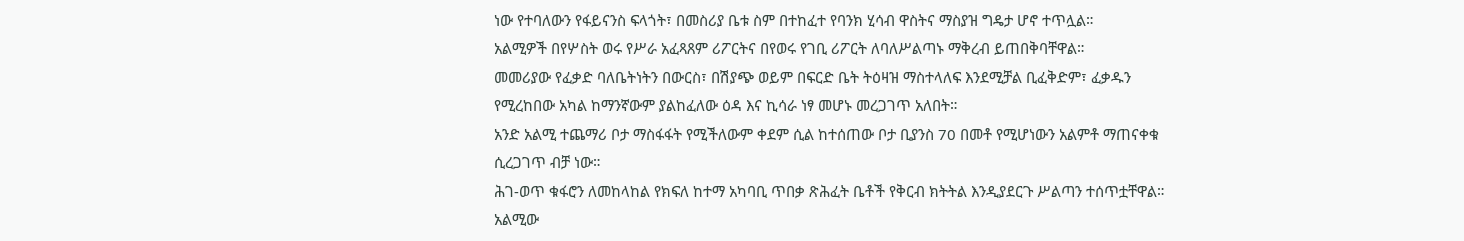ነው የተባለውን የፋይናንስ ፍላጎት፣ በመስሪያ ቤቱ ስም በተከፈተ የባንክ ሂሳብ ዋስትና ማስያዝ ግዴታ ሆኖ ተጥሏል።
አልሚዎች በየሦስት ወሩ የሥራ አፈጻጸም ሪፖርትና በየወሩ የገቢ ሪፖርት ለባለሥልጣኑ ማቅረብ ይጠበቅባቸዋል።
መመሪያው የፈቃድ ባለቤትነትን በውርስ፣ በሽያጭ ወይም በፍርድ ቤት ትዕዛዝ ማስተላለፍ እንደሚቻል ቢፈቅድም፣ ፈቃዱን የሚረከበው አካል ከማንኛውም ያልከፈለው ዕዳ እና ኪሳራ ነፃ መሆኑ መረጋገጥ አለበት።
አንድ አልሚ ተጨማሪ ቦታ ማስፋፋት የሚችለውም ቀደም ሲል ከተሰጠው ቦታ ቢያንስ 70 በመቶ የሚሆነውን አልምቶ ማጠናቀቁ ሲረጋገጥ ብቻ ነው።
ሕገ-ወጥ ቁፋሮን ለመከላከል የክፍለ ከተማ አካባቢ ጥበቃ ጽሕፈት ቤቶች የቅርብ ክትትል እንዲያደርጉ ሥልጣን ተሰጥቷቸዋል።
አልሚው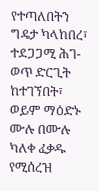የተጣለበትን ግዴታ ካላከበረ፣ ተደጋጋሚ ሕገ-ወጥ ድርጊት ከተገኘበት፣ ወይም ማዕድኑ ሙሉ በሙሉ ካለቀ ፈቃዱ የሚሰረዝ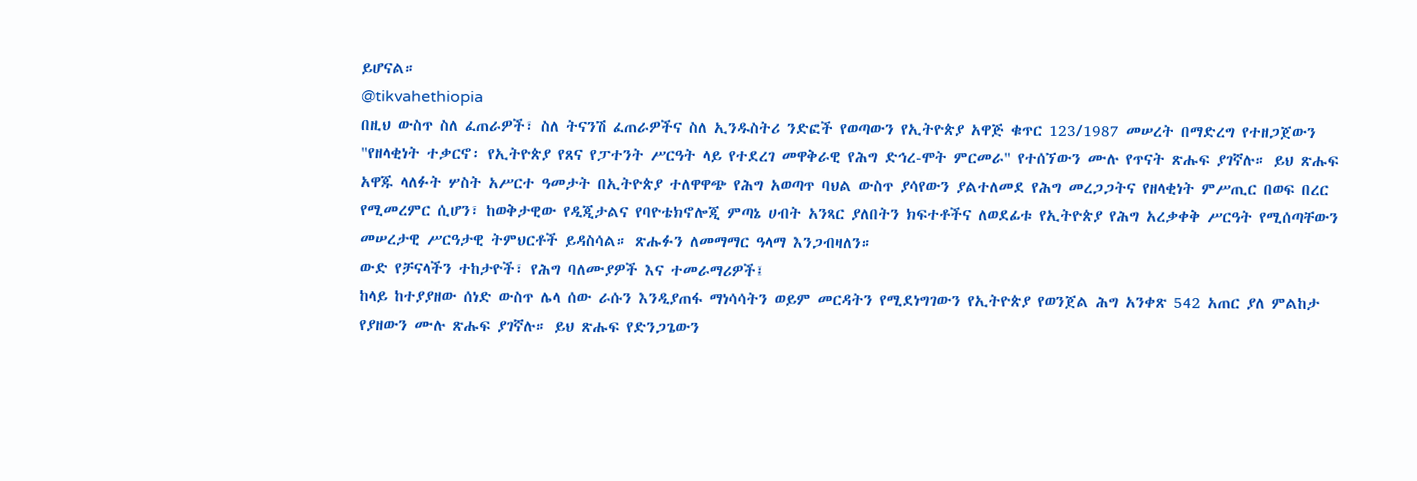ይሆናል።
@tikvahethiopia
በዚህ ውስጥ ስለ ፈጠራዎች፣ ስለ ትናንሽ ፈጠራዎችና ስለ ኢንዱስትሪ ንድፎች የወጣውን የኢትዮጵያ አዋጅ ቁጥር 123/1987 መሠረት በማድረግ የተዘጋጀውን "የዘላቂነት ተቃርኖ፡ የኢትዮጵያ የጸና የፓተንት ሥርዓት ላይ የተደረገ መዋቅራዊ የሕግ ድኅረ-ሞት ምርመራ" የተሰኘውን ሙሉ የጥናት ጽሑፍ ያገኛሉ። ይህ ጽሑፍ አዋጁ ላለፉት ሦስት አሥርተ ዓመታት በኢትዮጵያ ተለዋዋጭ የሕግ አወጣጥ ባህል ውስጥ ያሳየውን ያልተለመደ የሕግ መረጋጋትና የዘላቂነት ምሥጢር በወፍ በረር የሚመረምር ሲሆን፣ ከወቅታዊው የዲጂታልና የባዮቴክኖሎጂ ምጣኔ ሀብት አንጻር ያለበትን ክፍተቶችና ለወደፊቱ የኢትዮጵያ የሕግ አረቃቀቅ ሥርዓት የሚሰጣቸውን መሠረታዊ ሥርዓታዊ ትምህርቶች ይዳስሳል። ጽሑፉን ለመማማር ዓላማ እንጋብዛለን።
ውድ የቻናላችን ተከታዮች፣ የሕግ ባለሙያዎች እና ተመራማሪዎች፤
ከላይ ከተያያዘው ሰነድ ውስጥ ሌላ ሰው ራሱን እንዲያጠፋ ማነሳሳትን ወይም መርዳትን የሚደነግገውን የኢትዮጵያ የወንጀል ሕግ አንቀጽ 542 አጠር ያለ ምልከታ የያዘውን ሙሉ ጽሑፍ ያገኛሉ። ይህ ጽሑፍ የድንጋጌውን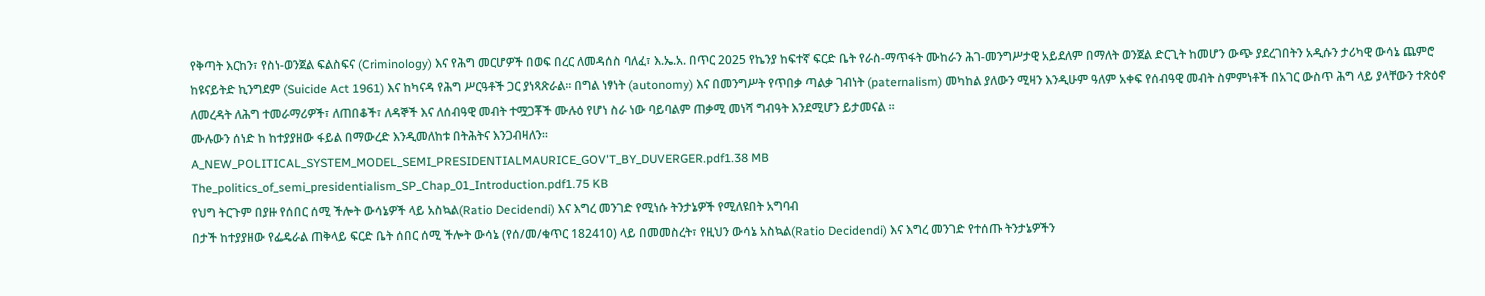የቅጣት እርከን፣ የስነ-ወንጀል ፍልስፍና (Criminology) እና የሕግ መርሆዎች በወፍ በረር ለመዳሰስ ባለፈ፣ እ.ኤ.አ. በጥር 2025 የኬንያ ከፍተኛ ፍርድ ቤት የራስ-ማጥፋት ሙከራን ሕገ-መንግሥታዊ አይደለም በማለት ወንጀል ድርጊት ከመሆን ውጭ ያደረገበትን አዲሱን ታሪካዊ ውሳኔ ጨምሮ ከዩናይትድ ኪንግደም (Suicide Act 1961) እና ከካናዳ የሕግ ሥርዓቶች ጋር ያነጻጽራል። በግል ነፃነት (autonomy) እና በመንግሥት የጥበቃ ጣልቃ ገብነት (paternalism) መካከል ያለውን ሚዛን እንዲሁም ዓለም አቀፍ የሰብዓዊ መብት ስምምነቶች በአገር ውስጥ ሕግ ላይ ያላቸውን ተጽዕኖ ለመረዳት ለሕግ ተመራማሪዎች፣ ለጠበቆች፣ ለዳኞች እና ለሰብዓዊ መብት ተሟጋቾች ሙሉዕ የሆነ ስራ ነው ባይባልም ጠቃሚ መነሻ ግብዓት እንደሚሆን ይታመናል ።
ሙሉውን ሰነድ ከ ከተያያዘው ፋይል በማውረድ እንዲመለከቱ በትሕትና እንጋብዛለን።
A_NEW_POLITICAL_SYSTEM_MODEL_SEMI_PRESIDENTIALMAURICE_GOV'T_BY_DUVERGER.pdf1.38 MB
The_politics_of_semi_presidentialism_SP_Chap_01_Introduction.pdf1.75 KB
የህግ ትርጉም በያዙ የሰበር ሰሚ ችሎት ውሳኔዎች ላይ አስኳል(Ratio Decidendi) እና እግረ መንገድ የሚነሱ ትንታኔዎች የሚለዩበት አግባብ
በታች ከተያያዘው የፌዴራል ጠቅላይ ፍርድ ቤት ሰበር ሰሚ ችሎት ውሳኔ (የሰ/መ/ቁጥር 182410) ላይ በመመስረት፣ የዚህን ውሳኔ አስኳል(Ratio Decidendi) እና እግረ መንገድ የተሰጡ ትንታኔዎችን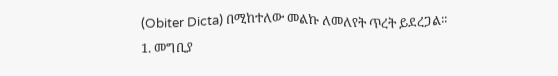(Obiter Dicta) በሚከተለው መልኩ ለመለየት ጥረት ይደረጋል፡፡
1. መግቢያ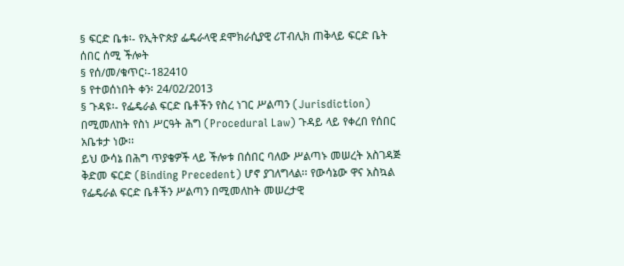§ ፍርድ ቤቱ፡- የኢትዮጵያ ፌዴራላዊ ደሞክራሲያዊ ሪፐብሊክ ጠቅላይ ፍርድ ቤት ሰበር ሰሚ ችሎት
§ የሰ/መ/ቁጥር፡-182410
§ የተወሰነበት ቀን፡ 24/02/2013
§ ጉዳዩ፡- የፌዴራል ፍርድ ቤቶችን የስረ ነገር ሥልጣን (Jurisdiction) በሚመለከት የስነ ሥርዓት ሕግ (Procedural Law) ጉዳይ ላይ የቀረበ የሰበር አቤቱታ ነው፡፡
ይህ ውሳኔ በሕግ ጥያቄዎች ላይ ችሎቱ በሰበር ባለው ሥልጣኑ መሠረት አስገዳጅ ቅድመ ፍርድ (Binding Precedent) ሆኖ ያገለግላል፡፡ የውሳኔው ዋና አስኳል የፌዴራል ፍርድ ቤቶችን ሥልጣን በሚመለከት መሠረታዊ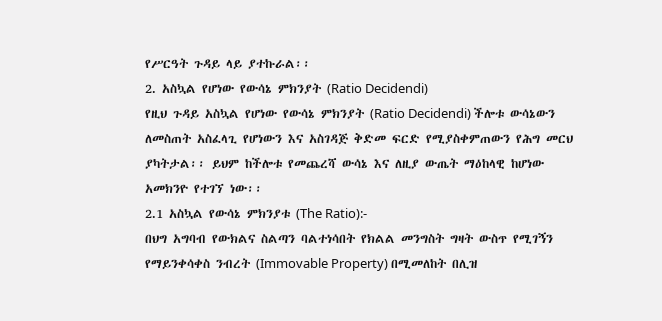የሥርዓት ጉዳይ ላይ ያተኩራል፡፡
2. አስኳል የሆነው የውሳኔ ምክንያት (Ratio Decidendi)
የዚህ ጉዳይ አስኳል የሆነው የውሳኔ ምክንያት (Ratio Decidendi) ችሎቱ ውሳኔውን ለመስጠት አስፈላጊ የሆነውን እና አስገዳጅ ቅድመ ፍርድ የሚያስቀምጠውን የሕግ መርህ ያካትታል፡፡ ይህም ከችሎቱ የመጨረሻ ውሳኔ እና ለዚያ ውጤት ማዕከላዊ ከሆነው አመክንዮ የተገኘ ነው፡፡
2.1 አስኳል የውሳኔ ምክንያቱ (The Ratio):-
በህግ አግባብ የውክልና ስልጣን ባልተነሳበት የክልል መንግስት ግዛት ውስጥ የሚገኝን የማይንቀሳቀስ ንብረት (Immovable Property) በሚመለከት በሊዝ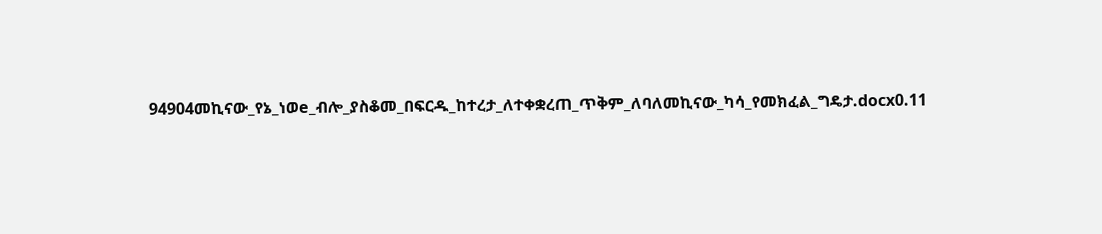94904መኪናው_የኔ_ነወe_ብሎ_ያስቆመ_በፍርዱ_ከተረታ_ለተቀቋረጠ_ጥቅም_ለባለመኪናው_ካሳ_የመክፈል_ግዴታ.docx0.11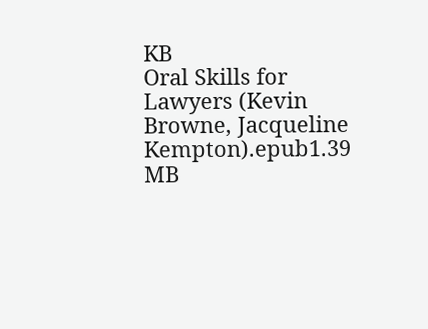KB
Oral Skills for Lawyers (Kevin Browne, Jacqueline Kempton).epub1.39 MB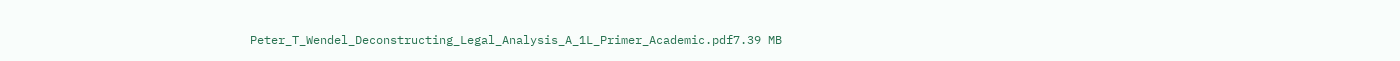Peter_T_Wendel_Deconstructing_Legal_Analysis_A_1L_Primer_Academic.pdf7.39 MB